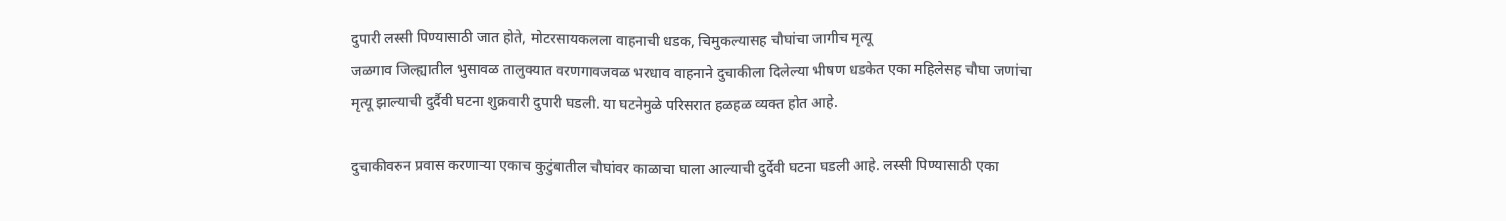दुपारी लस्सी पिण्यासाठी जात होते, मोटरसायकलला वाहनाची धडक, चिमुकल्यासह चौघांचा जागीच मृत्यू
जळगाव जिल्ह्यातील भुसावळ तालुक्यात वरणगावजवळ भरधाव वाहनाने दुचाकीला दिलेल्या भीषण धडकेत एका महिलेसह चौघा जणांचा मृत्यू झाल्याची दुर्दैवी घटना शुक्रवारी दुपारी घडली. या घटनेमुळे परिसरात हळहळ व्यक्त होत आहे.

दुचाकीवरुन प्रवास करणाऱ्या एकाच कुटुंबातील चौघांवर काळाचा घाला आल्याची दुर्देवी घटना घडली आहे. लस्सी पिण्यासाठी एका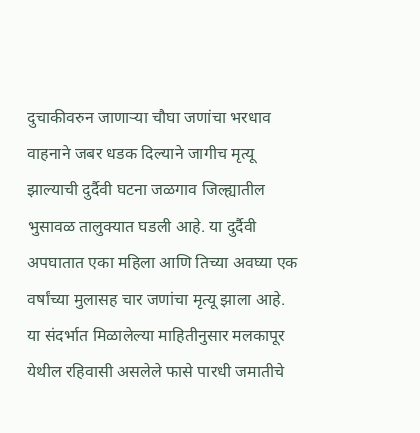दुचाकीवरुन जाणाऱ्या चौघा जणांचा भरधाव वाहनाने जबर धडक दिल्याने जागीच मृत्यू झाल्याची दुर्दैवी घटना जळगाव जिल्ह्यातील भुसावळ तालुक्यात घडली आहे. या दुर्दैवी अपघातात एका महिला आणि तिच्या अवघ्या एक वर्षांच्या मुलासह चार जणांचा मृत्यू झाला आहे.
या संदर्भात मिळालेल्या माहितीनुसार मलकापूर येथील रहिवासी असलेले फासे पारधी जमातीचे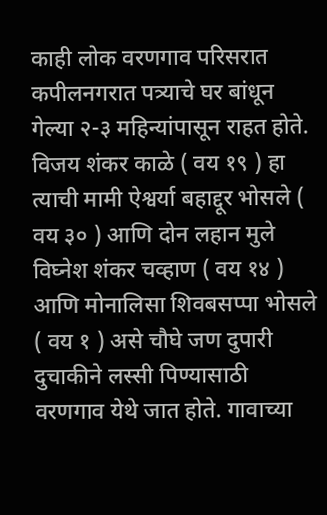काही लोक वरणगाव परिसरात कपीलनगरात पत्र्याचे घर बांधून गेल्या २-३ महिन्यांपासून राहत होते. विजय शंकर काळे ( वय १९ ) हा त्याची मामी ऐश्वर्या बहाद्दूर भोसले ( वय ३० ) आणि दोन लहान मुले विघ्नेश शंकर चव्हाण ( वय १४ ) आणि मोनालिसा शिवबसप्पा भोसले ( वय १ ) असे चौघे जण दुपारी दुचाकीने लस्सी पिण्यासाठी वरणगाव येथे जात होते. गावाच्या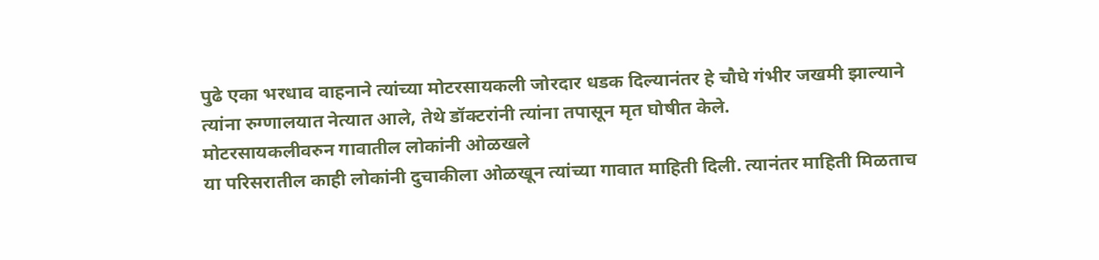पुढे एका भरधाव वाहनाने त्यांच्या मोटरसायकली जोरदार धडक दिल्यानंतर हे चौघे गंभीर जखमी झाल्याने त्यांना रुग्णालयात नेत्यात आले, तेथे डॉक्टरांनी त्यांना तपासून मृत घोषीत केले.
मोटरसायकलीवरुन गावातील लोकांनी ओळखले
या परिसरातील काही लोकांनी दुचाकीला ओळखून त्यांच्या गावात माहिती दिली. त्यानंतर माहिती मिळताच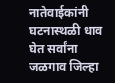नातेवाईकांनी घटनास्थळी धाव घेत सर्वांना जळगाव जिल्हा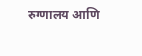रुग्णालय आणि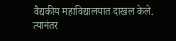वैद्यकीय महाविद्यालयात दाखल केले. त्यानंतर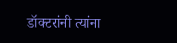डॉक्टरांनी त्यांना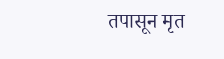तपासून मृत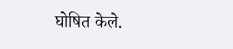घोषित केले.